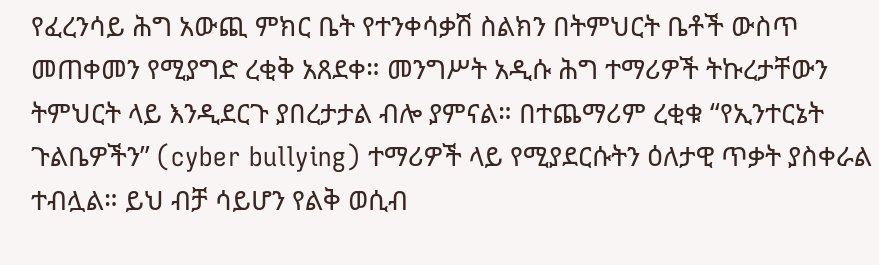የፈረንሳይ ሕግ አውጪ ምክር ቤት የተንቀሳቃሽ ስልክን በትምህርት ቤቶች ውስጥ መጠቀመን የሚያግድ ረቂቅ አጸደቀ። መንግሥት አዲሱ ሕግ ተማሪዎች ትኩረታቸውን ትምህርት ላይ እንዲደርጉ ያበረታታል ብሎ ያምናል። በተጨማሪም ረቂቁ “የኢንተርኔት ጉልቤዎችን” (cyber bullying) ተማሪዎች ላይ የሚያደርሱትን ዕለታዊ ጥቃት ያስቀራል ተብሏል። ይህ ብቻ ሳይሆን የልቅ ወሲብ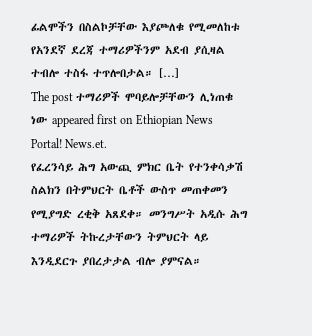ፊልሞችን በስልኮቻቸው እያጮለቁ የሚመለከቱ የአንደኛ ደረጃ ተማሪዎችንም አደብ ያሲዛል ተብሎ ተስፋ ተጥሎበታል። […]
The post ተማሪዎች ሞባይሎቻቸውን ሊነጠቁ ነው appeared first on Ethiopian News Portal! News.et.
የፈረንሳይ ሕግ አውጪ ምክር ቤት የተንቀሳቃሽ ስልክን በትምህርት ቤቶች ውስጥ መጠቀመን የሚያግድ ረቂቅ አጸደቀ። መንግሥት አዲሱ ሕግ ተማሪዎች ትኩረታቸውን ትምህርት ላይ እንዲደርጉ ያበረታታል ብሎ ያምናል።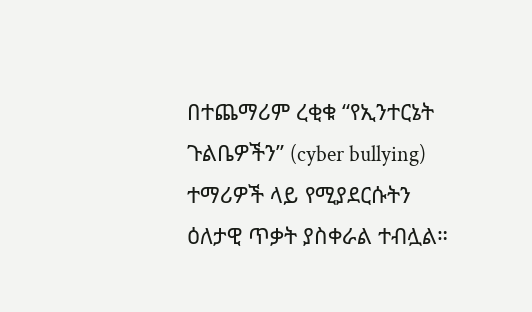በተጨማሪም ረቂቁ “የኢንተርኔት ጉልቤዎችን” (cyber bullying) ተማሪዎች ላይ የሚያደርሱትን ዕለታዊ ጥቃት ያስቀራል ተብሏል።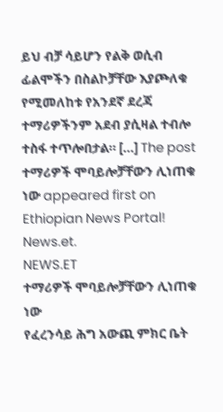ይህ ብቻ ሳይሆን የልቅ ወሲብ ፊልሞችን በስልኮቻቸው እያጮለቁ የሚመለከቱ የአንደኛ ደረጃ ተማሪዎችንም አደብ ያሲዛል ተብሎ ተስፋ ተጥሎበታል። […] The post ተማሪዎች ሞባይሎቻቸውን ሊነጠቁ ነው appeared first on Ethiopian News Portal! News.et.
NEWS.ET
ተማሪዎች ሞባይሎቻቸውን ሊነጠቁ ነው
የፈረንሳይ ሕግ አውጪ ምክር ቤት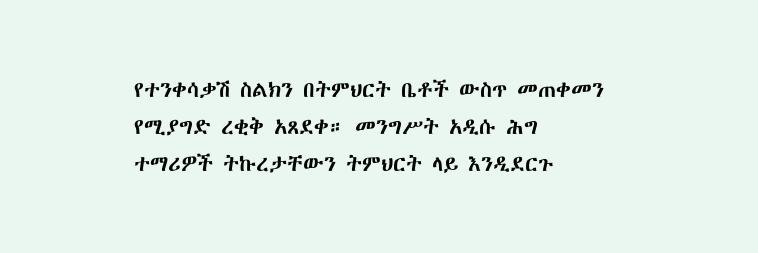የተንቀሳቃሽ ስልክን በትምህርት ቤቶች ውስጥ መጠቀመን የሚያግድ ረቂቅ አጸደቀ። መንግሥት አዲሱ ሕግ ተማሪዎች ትኩረታቸውን ትምህርት ላይ እንዲደርጉ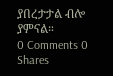ያበረታታል ብሎ ያምናል።
0 Comments 0 Shares